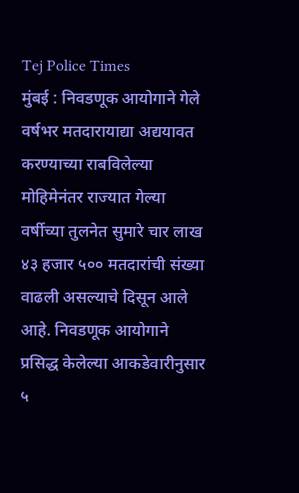Tej Police Times
मुंबई : निवडणूक आयोगाने गेले वर्षभर मतदारायाद्या अद्ययावत करण्याच्या राबविलेल्या मोहिमेनंतर राज्यात गेल्या वर्षीच्या तुलनेत सुमारे चार लाख ४३ हजार ५०० मतदारांची संख्या वाढली असल्याचे दिसून आले आहे. निवडणूक आयोगाने प्रसिद्ध केलेल्या आकडेवारीनुसार ५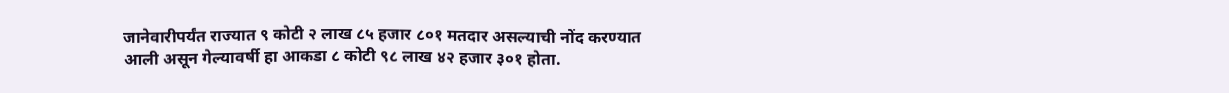जानेवारीपर्यंत राज्यात ९ कोटी २ लाख ८५ हजार ८०१ मतदार असल्याची नोंद करण्यात आली असून गेल्यावर्षी हा आकडा ८ कोटी ९८ लाख ४२ हजार ३०१ होता.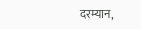दरम्यान,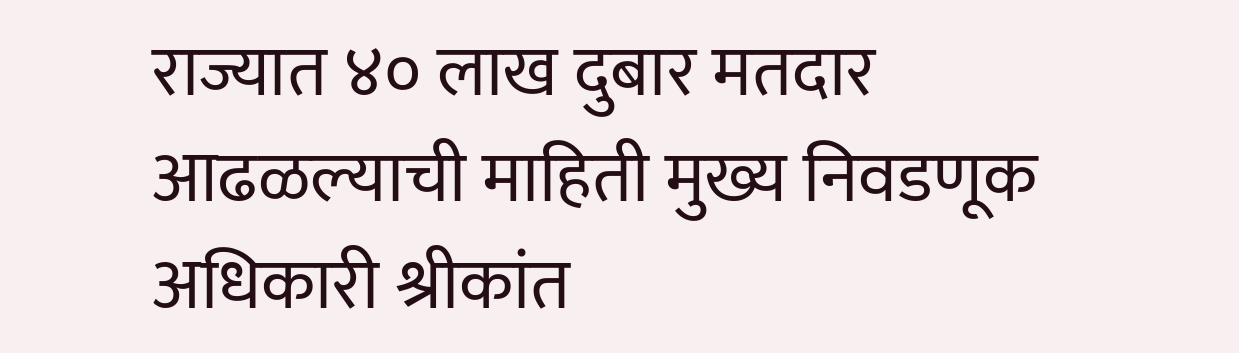राज्यात ४० लाख दुबार मतदार आढळल्याची माहिती मुख्य निवडणूक अधिकारी श्रीकांत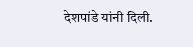देशपांडे यांनी दिली.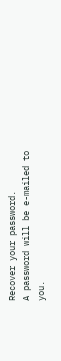Recover your password.
A password will be e-mailed to you.